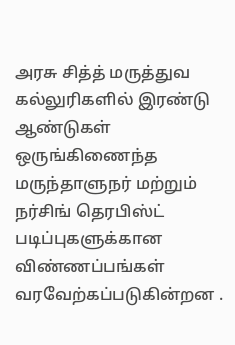அரசு சித்த் மருத்துவ கல்லுரிகளில் இரண்டு ஆண்டுகள் ஒருங்கிணைந்த மருந்தாளுநர் மற்றும் நர்சிங் தெரபிஸ்ட் படிப்புகளுக்கான விண்ணப்பங்கள் வரவேற்கப்படுகின்றன .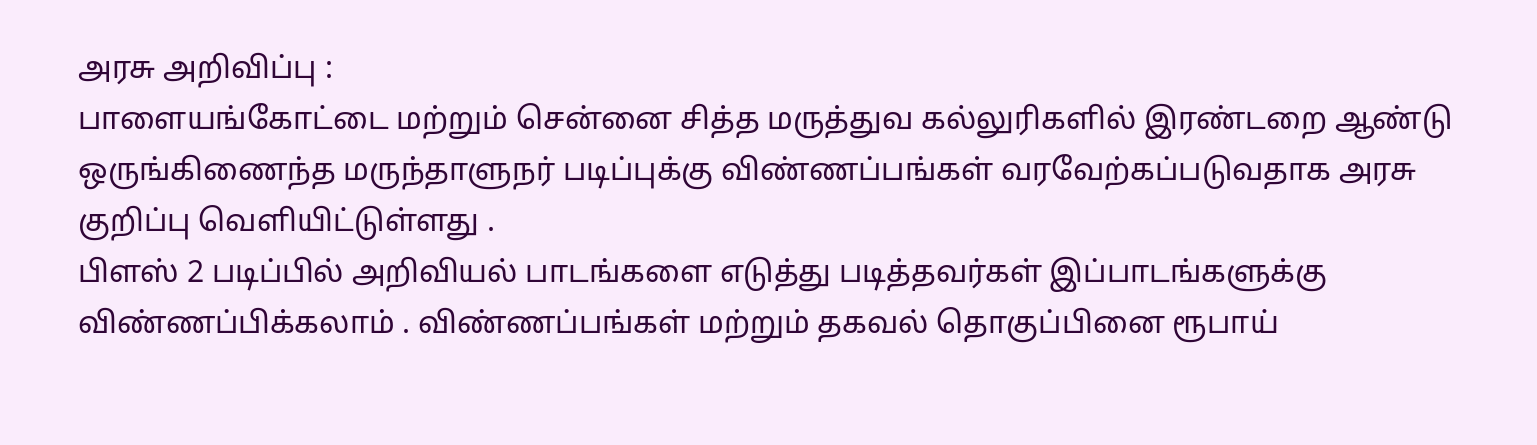அரசு அறிவிப்பு :
பாளையங்கோட்டை மற்றும் சென்னை சித்த மருத்துவ கல்லுரிகளில் இரண்டறை ஆண்டு ஒருங்கிணைந்த மருந்தாளுநர் படிப்புக்கு விண்ணப்பங்கள் வரவேற்கப்படுவதாக அரசு குறிப்பு வெளியிட்டுள்ளது .
பிளஸ் 2 படிப்பில் அறிவியல் பாடங்களை எடுத்து படித்தவர்கள் இப்பாடங்களுக்கு விண்ணப்பிக்கலாம் . விண்ணப்பங்கள் மற்றும் தகவல் தொகுப்பினை ரூபாய்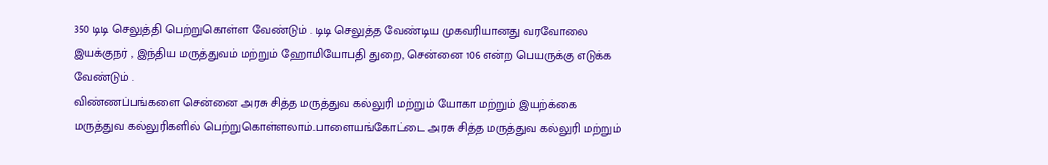350 டிடி செலுத்தி பெற்றுகொள்ள வேண்டும் . டிடி செலுத்த வேண்டிய முகவரியானது வரவோலை இயக்குநர் , இந்திய மருத்துவம் மற்றும் ஹோமியோபதி துறை, சென்னை 106 என்ற பெயருக்கு எடுக்க வேண்டும் .
விண்ணப்பங்களை சென்னை அரசு சித்த மருத்துவ கல்லுரி மற்றும் யோகா மற்றும் இயற்க்கை மருத்துவ கல்லுரிகளில் பெற்றுகொள்ளலாம்..பாளையங்கோட்டை அரசு சித்த மருத்துவ கல்லுரி மற்றும்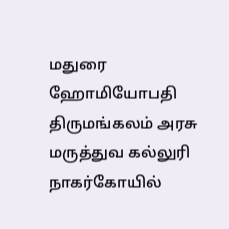மதுரை ஹோமியோபதி திருமங்கலம் அரசு மருத்துவ கல்லுரி நாகர்கோயில்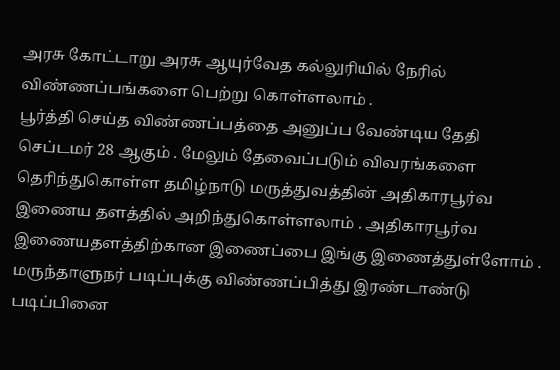அரசு கோட்டாறு அரசு ஆயுர்வேத கல்லுரியில் நேரில் விண்ணப்பங்களை பெற்று கொள்ளலாம் .
பூர்த்தி செய்த விண்ணப்பத்தை அனுப்ப வேண்டிய தேதி செப்டமர் 28 ஆகும் . மேலும் தேவைப்படும் விவரங்களை தெரிந்துகொள்ள தமிழ்நாடு மருத்துவத்தின் அதிகாரபூர்வ இணைய தளத்தில் அறிந்துகொள்ளலாம் . அதிகாரபூர்வ இணையதளத்திற்கான இணைப்பை இங்கு இணைத்துள்ளோம் . மருந்தாளுநர் படிப்புக்கு விண்ணப்பித்து இரண்டாண்டு படிப்பினை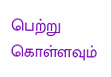பெற்று கொள்ளவும்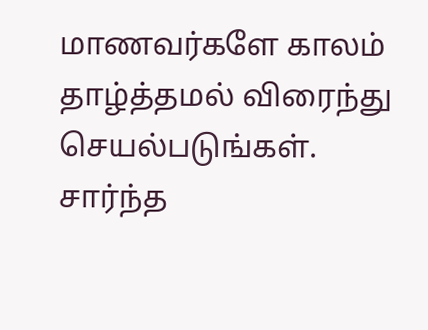மாணவர்களே காலம் தாழ்த்தமல் விரைந்து செயல்படுங்கள்.
சார்ந்த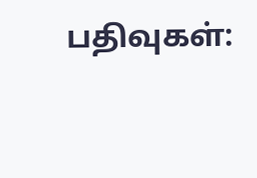பதிவுகள்: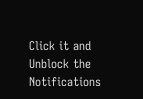Click it and Unblock the Notifications